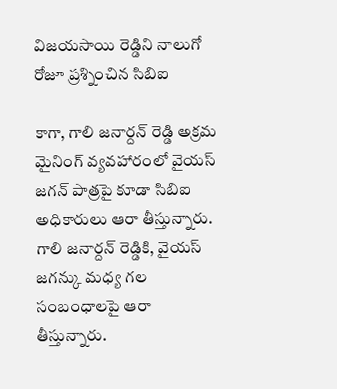విజయసాయి రెడ్డిని నాలుగో రోజూ ప్రశ్నించిన సిబిఐ

కాగా, గాలి జనార్దన్ రెడ్డి అక్రమ మైనింగ్ వ్యవహారంలో వైయస్ జగన్ పాత్రపై కూడా సిబిఐ అధికారులు ఆరా తీస్తున్నారు. గాలి జనార్దన్ రెడ్డికి, వైయస్ జగన్కు మధ్య గల సంబంధాలపై ఆరా తీస్తున్నారు.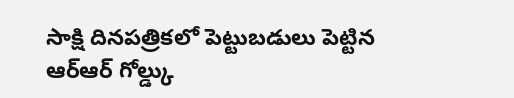సాక్షి దినపత్రికలో పెట్టుబడులు పెట్టిన ఆర్ఆర్ గోల్డ్కు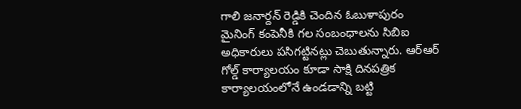గాలి జనార్దన్ రెడ్డికి చెందిన ఓబుళాపురం మైనింగ్ కంపెనీకి గల సంబంధాలను సిబిఐ అధికారులు పసిగట్టినట్లు చెబుతున్నారు. ఆర్ఆర్ గోల్డ్ కార్యాలయం కూడా సాక్షి దినపత్రిక కార్యాలయంలోనే ఉండడాన్ని బట్టి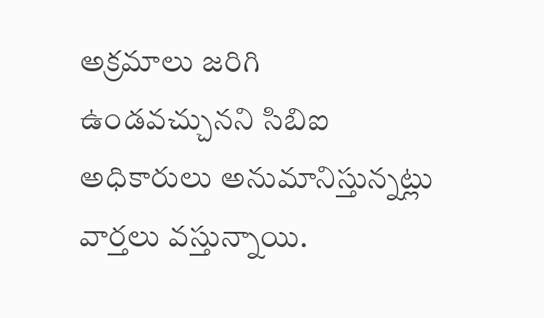అక్రమాలు జరిగి ఉండవచ్చునని సిబిఐ అధికారులు అనుమానిస్తున్నట్లు వార్తలు వస్తున్నాయి.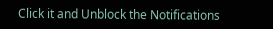Click it and Unblock the Notifications